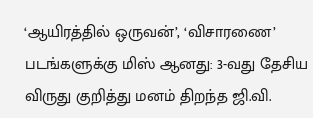‘ஆயிரத்தில் ஒருவன்’, ‘விசாரணை’ படங்களுக்கு மிஸ் ஆனது: 3-வது தேசிய விருது குறித்து மனம் திறந்த ஜி.வி.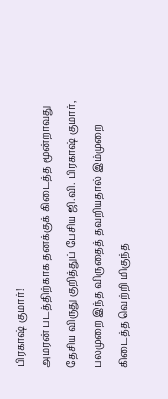பிரகாஷ் குமார்!
அமரன் படத்திற்காக தனக்குக் கிடைத்த மூன்றாவது தேசிய விருது குறித்துப் பேசிய ஜி.வி. பிரகாஷ் குமார், பலமுறை இந்த விருதைத் தவறியதால் இம்முறை கிடைத்த வெற்றி மிகுந்த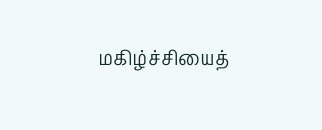மகிழ்ச்சியைத்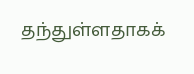தந்துள்ளதாகக்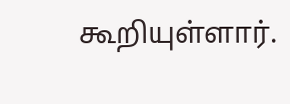கூறியுள்ளார்.